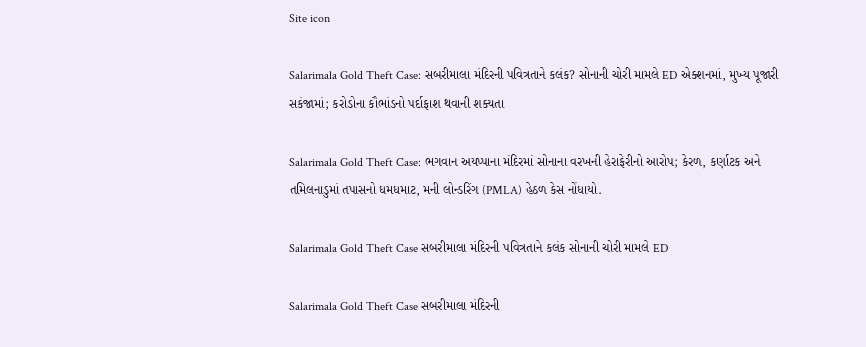Site icon

Salarimala Gold Theft Case: સબરીમાલા મંદિરની પવિત્રતાને કલંક? સોનાની ચોરી મામલે ED એક્શનમાં, મુખ્ય પૂજારી સકંજામાં; કરોડોના કૌભાંડનો પર્દાફાશ થવાની શક્યતા

Salarimala Gold Theft Case: ભગવાન અયપ્પાના મંદિરમાં સોનાના વરખની હેરાફેરીનો આરોપ; કેરળ, કર્ણાટક અને તમિલનાડુમાં તપાસનો ધમધમાટ, મની લોન્ડરિંગ (PMLA) હેઠળ કેસ નોંધાયો.

Salarimala Gold Theft Case સબરીમાલા મંદિરની પવિત્રતાને કલંક સોનાની ચોરી મામલે ED

Salarimala Gold Theft Case સબરીમાલા મંદિરની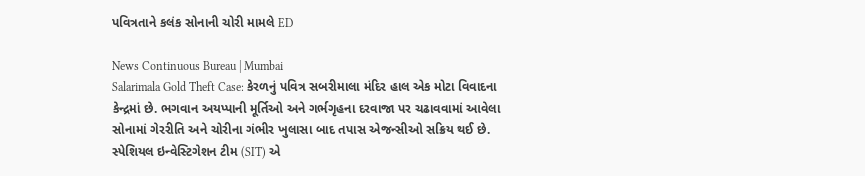પવિત્રતાને કલંક સોનાની ચોરી મામલે ED

News Continuous Bureau | Mumbai
Salarimala Gold Theft Case: કેરળનું પવિત્ર સબરીમાલા મંદિર હાલ એક મોટા વિવાદના કેન્દ્રમાં છે. ભગવાન અયપ્પાની મૂર્તિઓ અને ગર્ભગૃહના દરવાજા પર ચઢાવવામાં આવેલા સોનામાં ગેરરીતિ અને ચોરીના ગંભીર ખુલાસા બાદ તપાસ એજન્સીઓ સક્રિય થઈ છે. સ્પેશિયલ ઇન્વેસ્ટિગેશન ટીમ (SIT) એ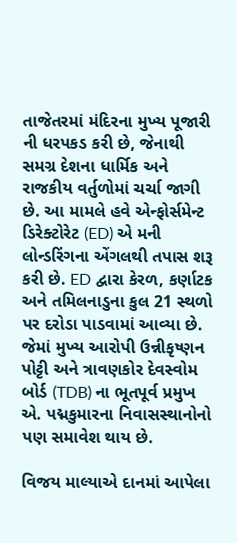તાજેતરમાં મંદિરના મુખ્ય પૂજારી ની ધરપકડ કરી છે, જેનાથી સમગ્ર દેશના ધાર્મિક અને રાજકીય વર્તુળોમાં ચર્ચા જાગી છે. આ મામલે હવે એન્ફોર્સમેન્ટ ડિરેક્ટોરેટ (ED) એ મની લોન્ડરિંગના એંગલથી તપાસ શરૂ કરી છે. ED દ્વારા કેરળ, કર્ણાટક અને તમિલનાડુના કુલ 21 સ્થળો પર દરોડા પાડવામાં આવ્યા છે. જેમાં મુખ્ય આરોપી ઉન્નીકૃષ્ણન પોટ્ટી અને ત્રાવણકોર દેવસ્વોમ બોર્ડ (TDB) ના ભૂતપૂર્વ પ્રમુખ એ. પદ્મકુમારના નિવાસસ્થાનોનો પણ સમાવેશ થાય છે.

વિજય માલ્યાએ દાનમાં આપેલા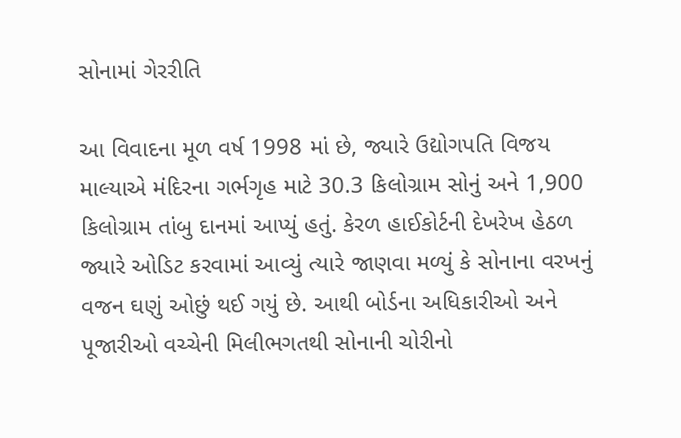સોનામાં ગેરરીતિ

આ વિવાદના મૂળ વર્ષ 1998 માં છે, જ્યારે ઉદ્યોગપતિ વિજય માલ્યાએ મંદિરના ગર્ભગૃહ માટે 30.3 કિલોગ્રામ સોનું અને 1,900 કિલોગ્રામ તાંબુ દાનમાં આપ્યું હતું. કેરળ હાઈકોર્ટની દેખરેખ હેઠળ જ્યારે ઓડિટ કરવામાં આવ્યું ત્યારે જાણવા મળ્યું કે સોનાના વરખનું વજન ઘણું ઓછું થઈ ગયું છે. આથી બોર્ડના અધિકારીઓ અને પૂજારીઓ વચ્ચેની મિલીભગતથી સોનાની ચોરીનો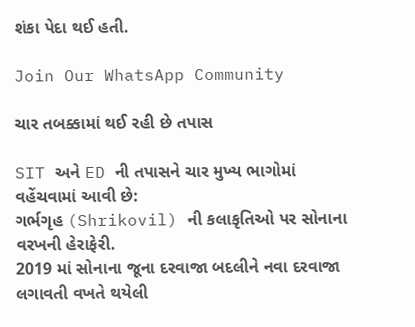શંકા પેદા થઈ હતી.

Join Our WhatsApp Community

ચાર તબક્કામાં થઈ રહી છે તપાસ

SIT અને ED ની તપાસને ચાર મુખ્ય ભાગોમાં વહેંચવામાં આવી છે:
ગર્ભગૃહ (Shrikovil) ની કલાકૃતિઓ પર સોનાના વરખની હેરાફેરી.
2019 માં સોનાના જૂના દરવાજા બદલીને નવા દરવાજા લગાવતી વખતે થયેલી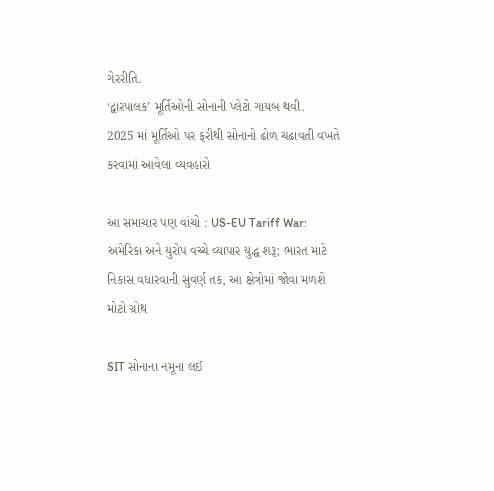ગેરરીતિ.
‘દ્વારપાલક’ મૂર્તિઓની સોનાની પ્લેટો ગાયબ થવી.
2025 માં મૂર્તિઓ પર ફરીથી સોનાનો ઢોળ ચઢાવતી વખતે કરવામાં આવેલા વ્યવહારો

આ સમાચાર પણ વાંચો : US-EU Tariff War: અમેરિકા અને યુરોપ વચ્ચે વ્યાપાર યુદ્ધ શરૂ; ભારત માટે નિકાસ વધારવાની સુવર્ણ તક, આ ક્ષેત્રોમાં જોવા મળશે મોટો ગ્રોથ

SIT સોનાના નમૂના લઈ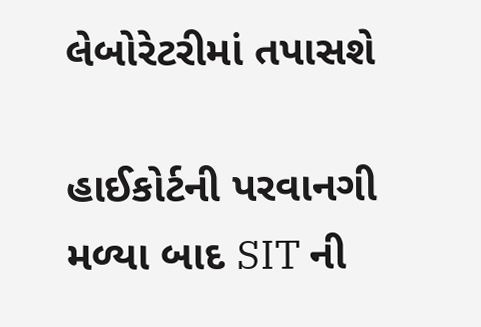લેબોરેટરીમાં તપાસશે

હાઈકોર્ટની પરવાનગી મળ્યા બાદ SIT ની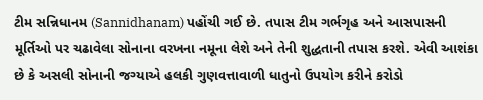ટીમ સન્નિધાનમ (Sannidhanam) પહોંચી ગઈ છે. તપાસ ટીમ ગર્ભગૃહ અને આસપાસની મૂર્તિઓ પર ચઢાવેલા સોનાના વરખના નમૂના લેશે અને તેની શુદ્ધતાની તપાસ કરશે. એવી આશંકા છે કે અસલી સોનાની જગ્યાએ હલકી ગુણવત્તાવાળી ધાતુનો ઉપયોગ કરીને કરોડો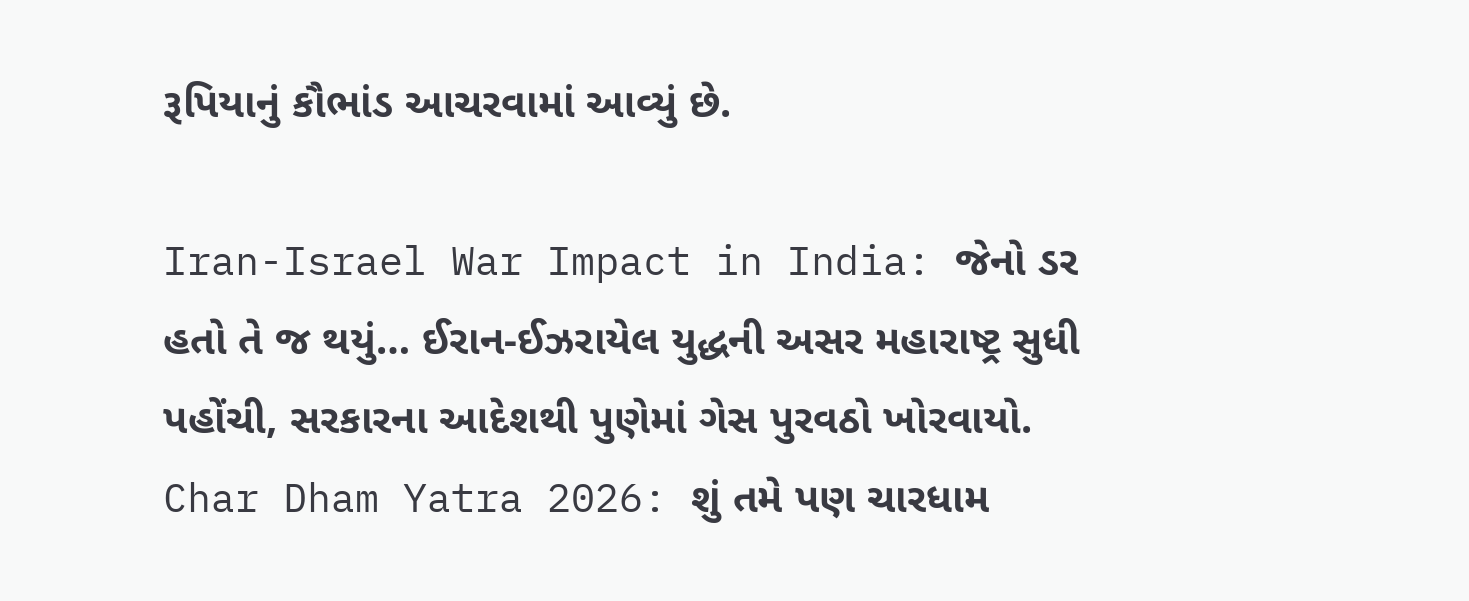રૂપિયાનું કૌભાંડ આચરવામાં આવ્યું છે.

Iran-Israel War Impact in India: જેનો ડર હતો તે જ થયું… ઈરાન-ઈઝરાયેલ યુદ્ધની અસર મહારાષ્ટ્ર સુધી પહોંચી, સરકારના આદેશથી પુણેમાં ગેસ પુરવઠો ખોરવાયો.
Char Dham Yatra 2026: શું તમે પણ ચારધામ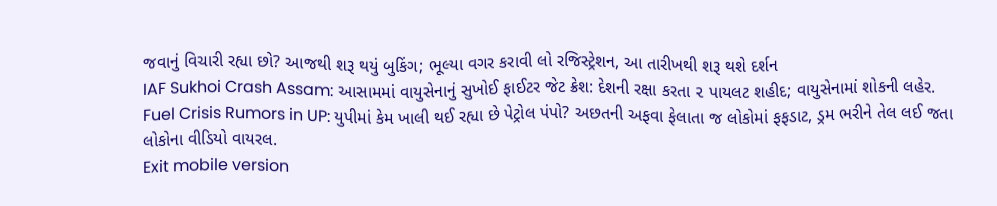જવાનું વિચારી રહ્યા છો? આજથી શરૂ થયું બુકિંગ; ભૂલ્યા વગર કરાવી લો રજિસ્ટ્રેશન, આ તારીખથી શરૂ થશે દર્શન
IAF Sukhoi Crash Assam: આસામમાં વાયુસેનાનું સુખોઈ ફાઈટર જેટ ક્રેશ: દેશની રક્ષા કરતા ૨ પાયલટ શહીદ; વાયુસેનામાં શોકની લહેર.
Fuel Crisis Rumors in UP: યુપીમાં કેમ ખાલી થઈ રહ્યા છે પેટ્રોલ પંપો? અછતની અફવા ફેલાતા જ લોકોમાં ફફડાટ, ડ્રમ ભરીને તેલ લઈ જતા લોકોના વીડિયો વાયરલ.
Exit mobile version